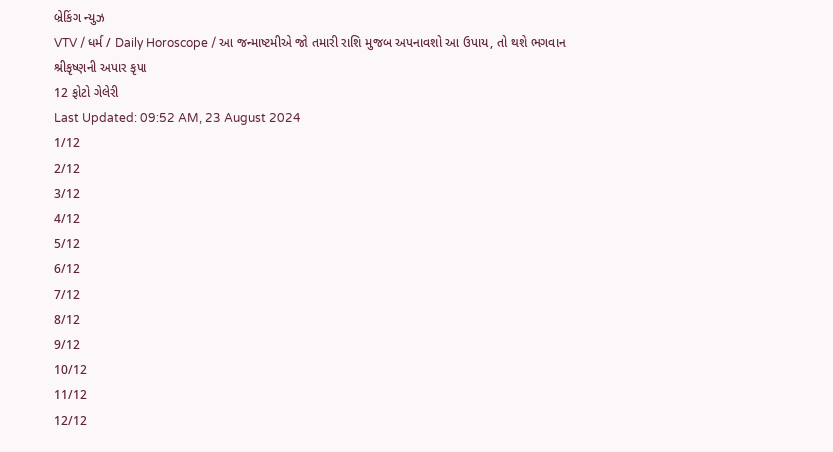બ્રેકિંગ ન્યુઝ
VTV / ધર્મ / Daily Horoscope / આ જન્માષ્ટમીએ જો તમારી રાશિ મુજબ અપનાવશો આ ઉપાય, તો થશે ભગવાન શ્રીકૃષ્ણની અપાર કૃપા
12 ફોટો ગેલેરી
Last Updated: 09:52 AM, 23 August 2024
1/12
2/12
3/12
4/12
5/12
6/12
7/12
8/12
9/12
10/12
11/12
12/12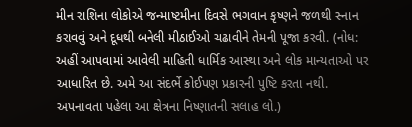મીન રાશિના લોકોએ જન્માષ્ટમીના દિવસે ભગવાન કૃષ્ણને જળથી સ્નાન કરાવવું અને દૂધથી બનેલી મીઠાઈઓ ચઢાવીને તેમની પૂજા કરવી. (નોધ: અહીં આપવામાં આવેલી માહિતી ધાર્મિક આસ્થા અને લોક માન્યતાઓ પર આધારિત છે. અમે આ સંદર્ભે કોઈપણ પ્રકારની પુષ્ટિ કરતા નથી. અપનાવતા પહેલા આ ક્ષેત્રના નિષ્ણાતની સલાહ લો.)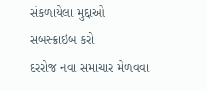સંકળાયેલા મુદ્દાઓ
સબસ્ક્રાઇબ કરો
દરરોજ નવા સમાચાર મેળવવા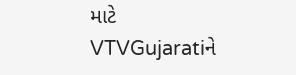માટે VTVGujaratiને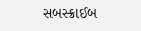સબસ્ક્રાઈબ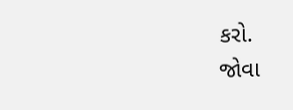કરો.
જોવા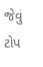જેવું
ટોપ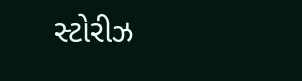સ્ટોરીઝ